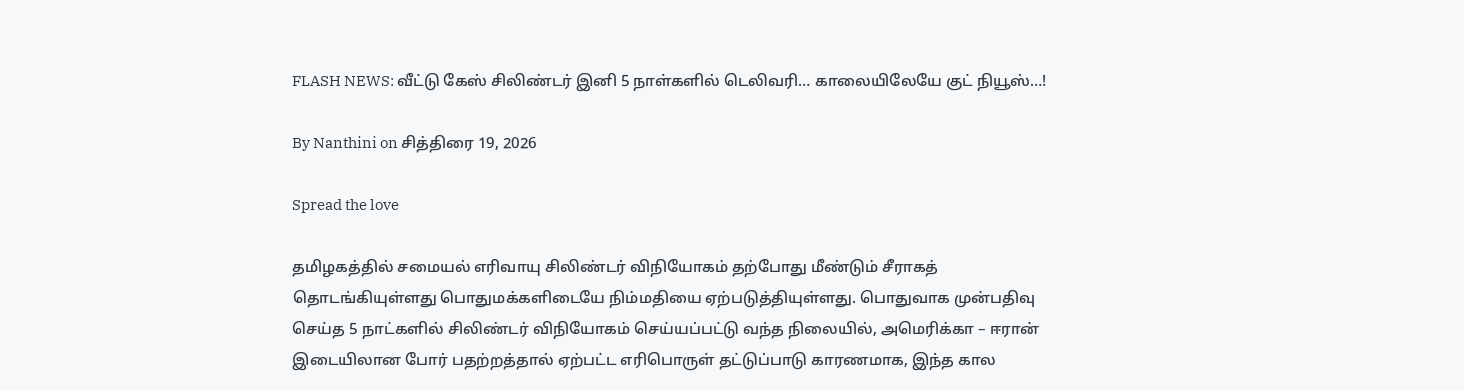FLASH NEWS: வீட்டு கேஸ் சிலிண்டர் இனி 5 நாள்களில் டெலிவரி… காலையிலேயே குட் நியூஸ்…!

By Nanthini on சித்திரை 19, 2026

Spread the love

தமிழகத்தில் சமையல் எரிவாயு சிலிண்டர் விநியோகம் தற்போது மீண்டும் சீராகத் தொடங்கியுள்ளது பொதுமக்களிடையே நிம்மதியை ஏற்படுத்தியுள்ளது. பொதுவாக முன்பதிவு செய்த 5 நாட்களில் சிலிண்டர் விநியோகம் செய்யப்பட்டு வந்த நிலையில், அமெரிக்கா – ஈரான் இடையிலான போர் பதற்றத்தால் ஏற்பட்ட எரிபொருள் தட்டுப்பாடு காரணமாக, இந்த கால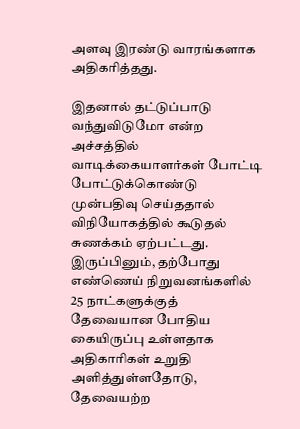அளவு இரண்டு வாரங்களாக அதிகரித்தது.

இதனால் தட்டுப்பாடு வந்துவிடுமோ என்ற அச்சத்தில் வாடிக்கையாளர்கள் போட்டி போட்டுக்கொண்டு முன்பதிவு செய்ததால் விநியோகத்தில் கூடுதல் சுணக்கம் ஏற்பட்டது. இருப்பினும், தற்போது எண்ணெய் நிறுவனங்களில் 25 நாட்களுக்குத் தேவையான போதிய கையிருப்பு உள்ளதாக அதிகாரிகள் உறுதி அளித்துள்ளதோடு, தேவையற்ற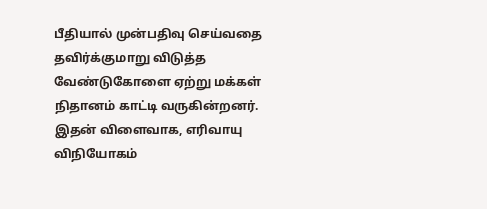பீதியால் முன்பதிவு செய்வதை தவிர்க்குமாறு விடுத்த வேண்டுகோளை ஏற்று மக்கள் நிதானம் காட்டி வருகின்றனர். இதன் விளைவாக, எரிவாயு விநியோகம்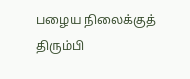பழைய நிலைக்குத் திரும்பி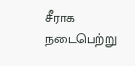சீராக நடைபெற்று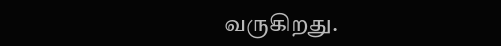வருகிறது.